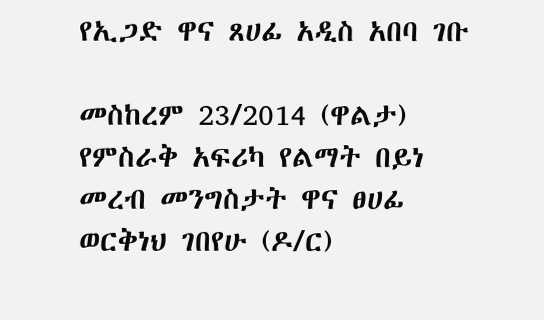የኢጋድ ዋና ጸሀፊ አዲስ አበባ ገቡ

መስከረም 23/2014 (ዋልታ) የምስራቅ አፍሪካ የልማት በይነ መረብ መንግስታት ዋና ፀሀፊ ወርቅነህ ገበየሁ (ዶ/ር)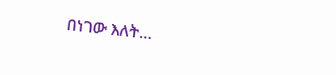በነገው እለት…